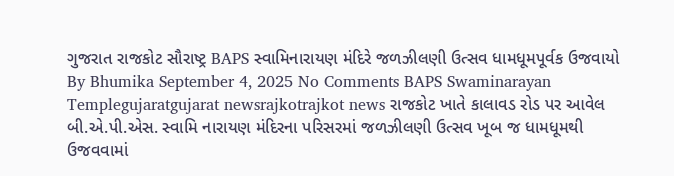ગુજરાત રાજકોટ સૌરાષ્ટ્ર BAPS સ્વામિનારાયણ મંદિરે જળઝીલણી ઉત્સવ ધામધૂમપૂર્વક ઉજવાયો By Bhumika September 4, 2025 No Comments BAPS Swaminarayan Templegujaratgujarat newsrajkotrajkot news રાજકોટ ખાતે કાલાવડ રોડ પર આવેલ બી.એ.પી.એસ. સ્વામિ નારાયણ મંદિરના પરિસરમાં જળઝીલણી ઉત્સવ ખૂબ જ ધામધૂમથી ઉજવવામાં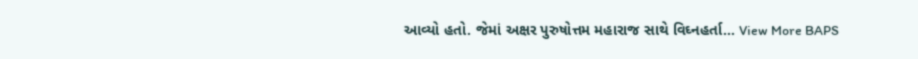આવ્યો હતો. જેમાં અક્ષર પુરુષોત્તમ મહારાજ સાથે વિઘ્નહર્તા… View More BAPS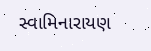સ્વામિનારાયણ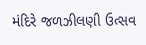મંદિરે જળઝીલણી ઉત્સવ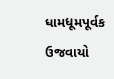ધામધૂમપૂર્વક ઉજવાયો